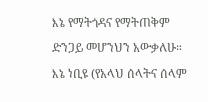እኔ የማትጎዳና የማትጠቅም ድንጋይ መሆንህን አውቃለሁ። እኔ ነቢዩ (የአላህ ሰላትና ሰላም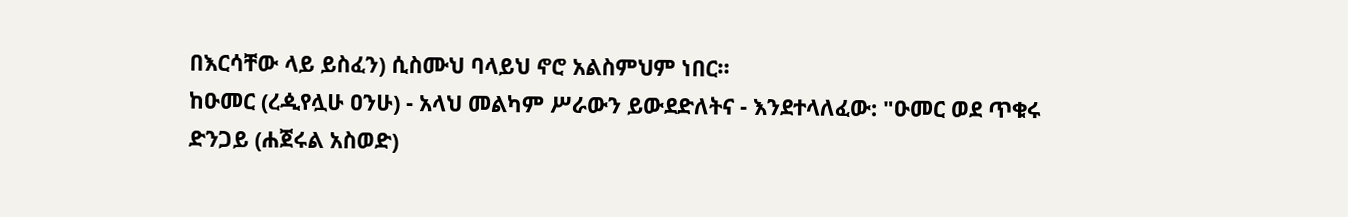በእርሳቸው ላይ ይስፈን) ሲስሙህ ባላይህ ኖሮ አልስምህም ነበር።
ከዑመር (ረዺየሏሁ ዐንሁ) - አላህ መልካም ሥራውን ይውደድለትና - እንደተላለፈው: "ዑመር ወደ ጥቁሩ ድንጋይ (ሐጀሩል አስወድ)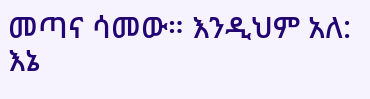መጣና ሳመው። እንዲህም አለ: እኔ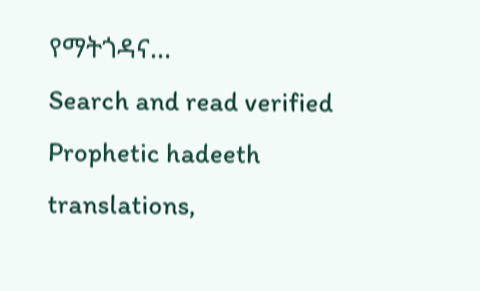የማትጎዳና…
Search and read verified Prophetic hadeeth translations,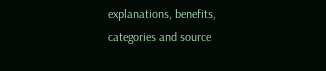explanations, benefits, categories and source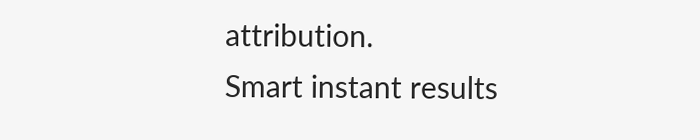attribution.
Smart instant results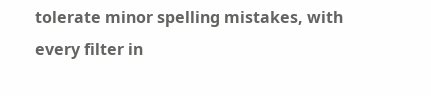tolerate minor spelling mistakes, with every filter in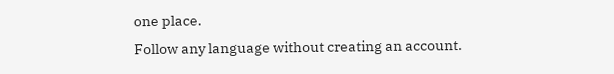one place.
Follow any language without creating an account.